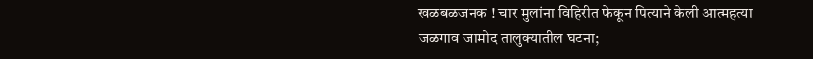खळबळजनक ! चार मुलांना विहिरीत फेकून पित्याने केली आत्महत्या
जळगाव जामोद तालुक्यातील घटना;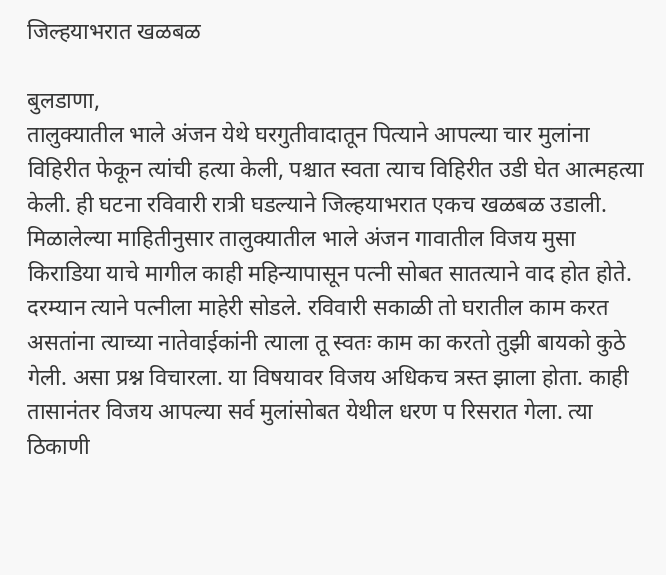जिल्हयाभरात खळबळ

बुलडाणा,
तालुक्यातील भाले अंजन येथे घरगुतीवादातून पित्याने आपल्या चार मुलांना विहिरीत फेकून त्यांची हत्या केली, पश्चात स्वता त्याच विहिरीत उडी घेत आत्महत्या केली. ही घटना रविवारी रात्री घडल्याने जिल्हयाभरात एकच खळबळ उडाली.
मिळालेल्या माहितीनुसार तालुक्यातील भाले अंजन गावातील विजय मुसा किराडिया याचे मागील काही महिन्यापासून पत्नी सोबत सातत्याने वाद होत होते. दरम्यान त्याने पत्नीला माहेरी सोडले. रविवारी सकाळी तो घरातील काम करत असतांना त्याच्या नातेवाईकांनी त्याला तू स्वतः काम का करतो तुझी बायको कुठे गेली. असा प्रश्न विचारला. या विषयावर विजय अधिकच त्रस्त झाला होता. काही तासानंतर विजय आपल्या सर्व मुलांसोबत येथील धरण प रिसरात गेला. त्या ठिकाणी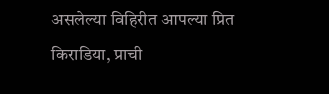असलेल्या विहिरीत आपल्या प्रित किराडिया, प्राची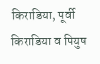किराडिया, पूर्वी किराडिया व पियुष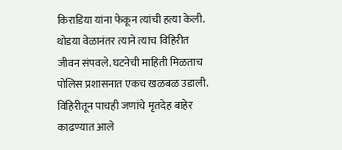किराडिया यांना फेकून त्यांची हत्या केली. थोडया वेळानंतर त्याने त्याच विहिरीत जीवन संपवले. घटनेची माहिती मिळताच पोलिस प्रशासनात एकच खळबळ उडाली. विहिरीतून पाचही जणांचे मृतदेह बाहेर काढण्यात आले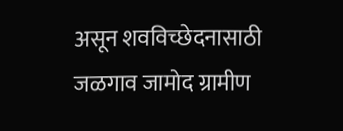असून शवविच्छेदनासाठी जळगाव जामोद ग्रामीण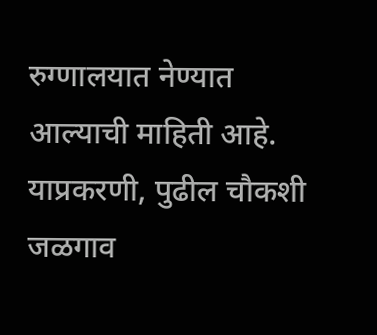रुग्णालयात नेण्यात आल्याची माहिती आहे.
याप्रकरणी, पुढील चौकशी जळगाव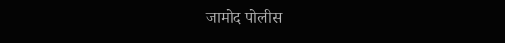जामोद पोलीस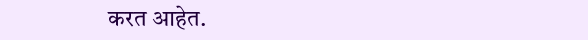करत आहेत.